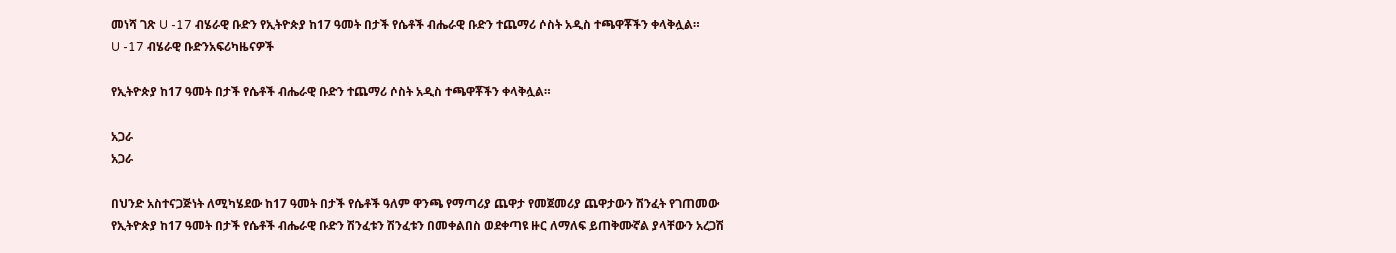መነሻ ገጽ U -17 ብሄራዊ ቡድን የኢትዮጵያ ከ17 ዓመት በታች የሴቶች ብሔራዊ ቡድን ተጨማሪ ሶስት አዲስ ተጫዋቾችን ቀላቅሏል።
U -17 ብሄራዊ ቡድንአፍሪካዜናዎች

የኢትዮጵያ ከ17 ዓመት በታች የሴቶች ብሔራዊ ቡድን ተጨማሪ ሶስት አዲስ ተጫዋቾችን ቀላቅሏል።

አጋራ
አጋራ

በህንድ አስተናጋጅነት ለሚካሄደው ከ17 ዓመት በታች የሴቶች ዓለም ዋንጫ የማጣሪያ ጨዋታ የመጀመሪያ ጨዋታውን ሽንፈት የገጠመው የኢትዮጵያ ከ17 ዓመት በታች የሴቶች ብሔራዊ ቡድን ሽንፈቱን ሽንፈቱን በመቀልበስ ወደቀጣዩ ዙር ለማለፍ ይጠቅሙኛል ያላቸውን አረጋሽ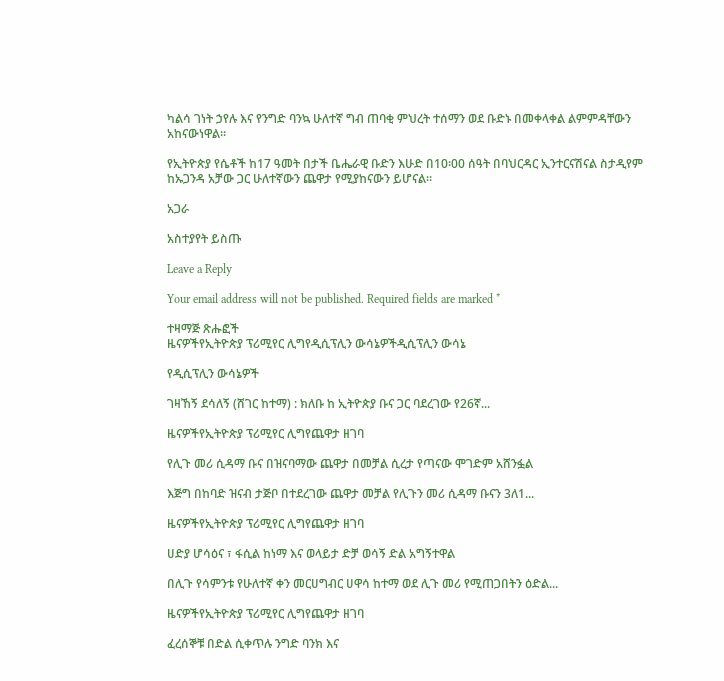ካልሳ ገነት ኃየሉ እና የንግድ ባንኳ ሁለተኛ ግብ ጠባቂ ምህረት ተሰማን ወደ ቡድኑ በመቀላቀል ልምምዳቸውን አከናውነዋል።

የኢትዮጵያ የሴቶች ከ17 ዓመት በታች ቤሔራዊ ቡድን እሁድ በ10፡00 ሰዓት በባህርዳር ኢንተርናሽናል ስታዲየም ከኡጋንዳ አቻው ጋር ሁለተኛውን ጨዋታ የሚያከናውን ይሆናል።

አጋራ

አስተያየት ይስጡ

Leave a Reply

Your email address will not be published. Required fields are marked *

ተዛማጅ ጽሑፎች
ዜናዎችየኢትዮጵያ ፕሪሚየር ሊግየዲሲፕሊን ውሳኔዎችዲሲፕሊን ውሳኔ

የዲሲፕሊን ውሳኔዎች

ገዛኸኝ ደሳለኝ (ሸገር ከተማ) : ክለቡ ከ ኢትዮጵያ ቡና ጋር ባደረገው የ26ኛ...

ዜናዎችየኢትዮጵያ ፕሪሚየር ሊግየጨዋታ ዘገባ

የሊጉ መሪ ሲዳማ ቡና በዝናባማው ጨዋታ በመቻል ሲረታ የጣናው ሞገድም አሸንፏል

እጅግ በከባድ ዝናብ ታጅቦ በተደረገው ጨዋታ መቻል የሊጉን መሪ ሲዳማ ቡናን 3ለ1...

ዜናዎችየኢትዮጵያ ፕሪሚየር ሊግየጨዋታ ዘገባ

ሀድያ ሆሳዕና ፣ ፋሲል ከነማ እና ወላይታ ድቻ ወሳኝ ድል አግኝተዋል

በሊጉ የሳምንቱ የሁለተኛ ቀን መርሀግብር ሀዋሳ ከተማ ወደ ሊጉ መሪ የሚጠጋበትን ዕድል...

ዜናዎችየኢትዮጵያ ፕሪሚየር ሊግየጨዋታ ዘገባ

ፈረሰኞቹ በድል ሲቀጥሉ ንግድ ባንክ እና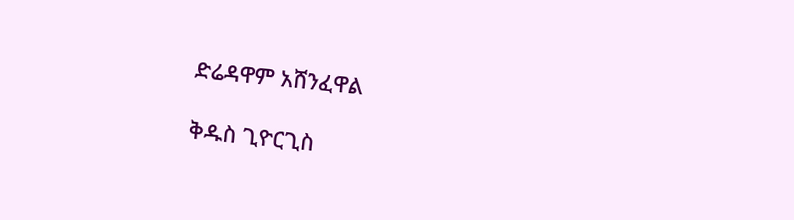ድሬዳዋም አሸንፈዋል

ቅዱስ ጊዮርጊስ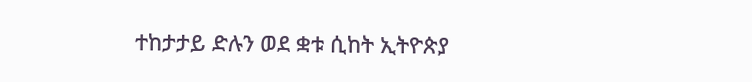ተከታታይ ድሉን ወደ ቋቱ ሲከት ኢትዮጵያ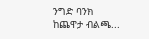ንግድ ባንክ ከጨዋታ ብልጫ...